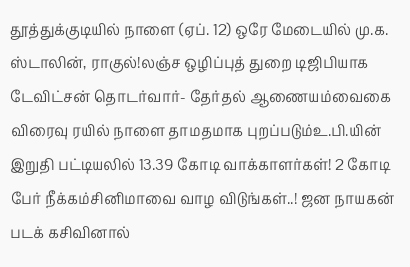தூத்துக்குடியில் நாளை (ஏப். 12) ஒரே மேடையில் மு.க. ஸ்டாலின், ராகுல்!லஞ்ச ஒழிப்புத் துறை டிஜிபியாக டேவிட்சன் தொடர்வார்- தேர்தல் ஆணையம்வைகை விரைவு ரயில் நாளை தாமதமாக புறப்படும்உ.பி.யின் இறுதி பட்டியலில் 13.39 கோடி வாக்காளர்கள்! 2 கோடி பேர் நீக்கம்சினிமாவை வாழ விடுங்கள்..! ஜன நாயகன் படக் கசிவினால்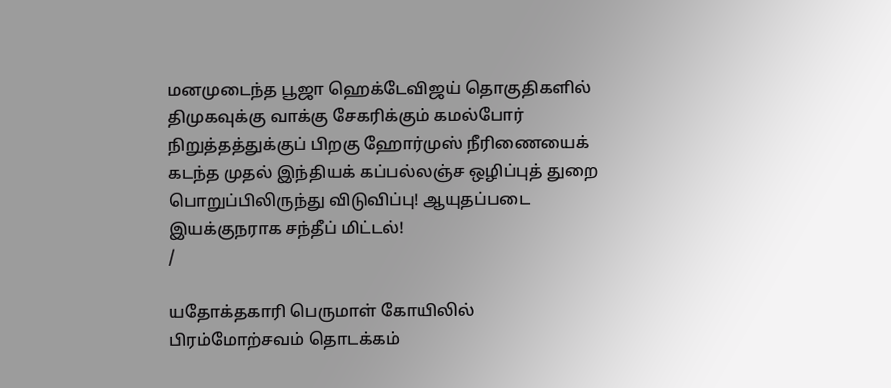மனமுடைந்த பூஜா ஹெக்டேவிஜய் தொகுதிகளில் திமுகவுக்கு வாக்கு சேகரிக்கும் கமல்போர் நிறுத்தத்துக்குப் பிறகு ஹோர்முஸ் நீரிணையைக் கடந்த முதல் இந்தியக் கப்பல்லஞ்ச ஒழிப்புத் துறை பொறுப்பிலிருந்து விடுவிப்பு! ஆயுதப்படை இயக்குநராக சந்தீப் மிட்டல்!
/

யதோக்தகாரி பெருமாள் கோயிலில் பிரம்மோற்சவம் தொடக்கம்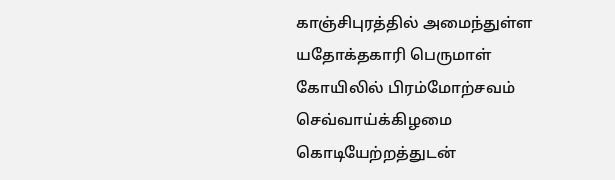காஞ்சிபுரத்தில் அமைந்துள்ள யதோக்தகாரி பெருமாள் கோயிலில் பிரம்மோற்சவம் செவ்வாய்க்கிழமை கொடியேற்றத்துடன்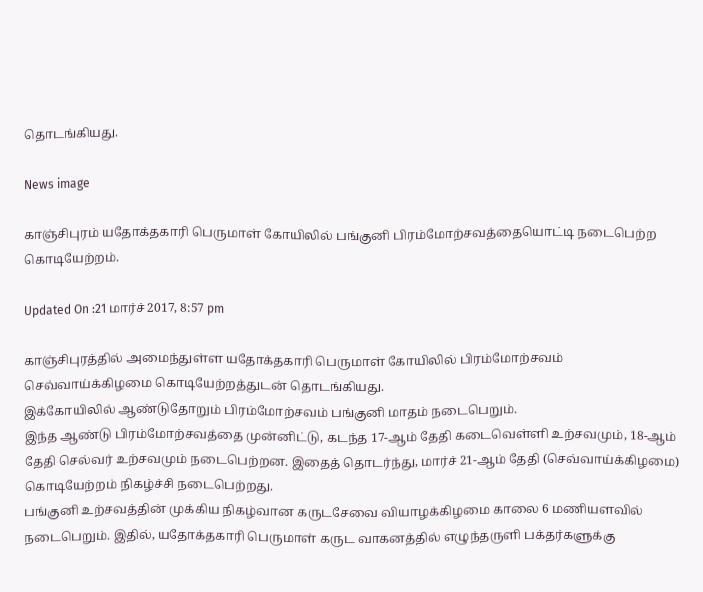தொடங்கியது.

News image

காஞ்சிபுரம் யதோக்தகாரி பெருமாள் கோயிலில் பங்குனி பிரம்மோற்சவத்தையொட்டி நடைபெற்ற கொடியேற்றம்.

Updated On :21 மார்ச் 2017, 8:57 pm

காஞ்சிபுரத்தில் அமைந்துள்ள யதோக்தகாரி பெருமாள் கோயிலில் பிரம்மோற்சவம் செவ்வாய்க்கிழமை கொடியேற்றத்துடன் தொடங்கியது.
இக்கோயிலில் ஆண்டுதோறும் பிரம்மோற்சவம் பங்குனி மாதம் நடைபெறும்.
இந்த ஆண்டு பிரம்மோற்சவத்தை முன்னிட்டு, கடந்த 17-ஆம் தேதி கடைவெள்ளி உற்சவமும், 18-ஆம் தேதி செல்வர் உற்சவமும் நடைபெற்றன. இதைத் தொடர்ந்து, மார்ச் 21-ஆம் தேதி (செவ்வாய்க்கிழமை) கொடியேற்றம் நிகழ்ச்சி நடைபெற்றது.
பங்குனி உற்சவத்தின் முக்கிய நிகழ்வான கருடசேவை வியாழக்கிழமை காலை 6 மணியளவில் நடைபெறும். இதில், யதோக்தகாரி பெருமாள் கருட வாகனத்தில் எழுந்தருளி பக்தர்களுக்கு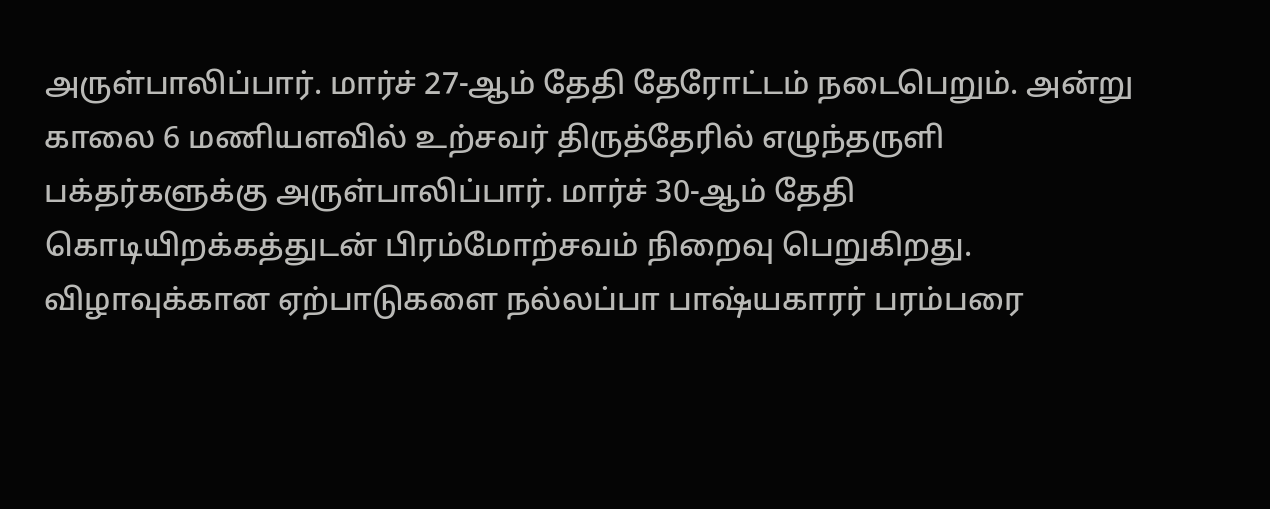அருள்பாலிப்பார். மார்ச் 27-ஆம் தேதி தேரோட்டம் நடைபெறும். அன்று காலை 6 மணியளவில் உற்சவர் திருத்தேரில் எழுந்தருளி பக்தர்களுக்கு அருள்பாலிப்பார். மார்ச் 30-ஆம் தேதி கொடியிறக்கத்துடன் பிரம்மோற்சவம் நிறைவு பெறுகிறது. விழாவுக்கான ஏற்பாடுகளை நல்லப்பா பாஷ்யகாரர் பரம்பரை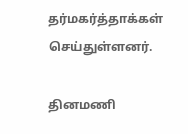தர்மகர்த்தாக்கள் செய்துள்ளனர்.

தினமணி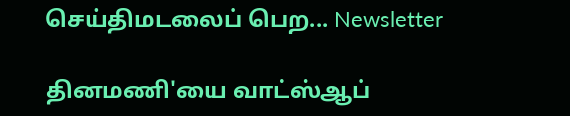செய்திமடலைப் பெற... Newsletter

தினமணி'யை வாட்ஸ்ஆப்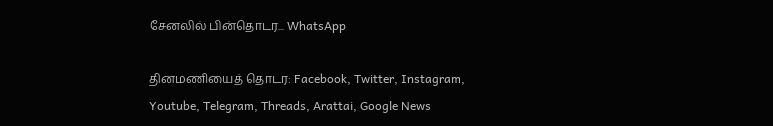சேனலில் பின்தொடர... WhatsApp

தினமணியைத் தொடர: Facebook, Twitter, Instagram, Youtube, Telegram, Threads, Arattai, Google News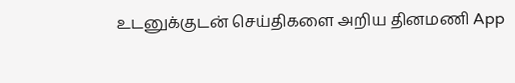உடனுக்குடன் செய்திகளை அறிய தினமணி App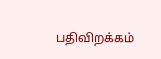பதிவிறக்கம்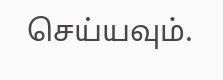செய்யவும்.